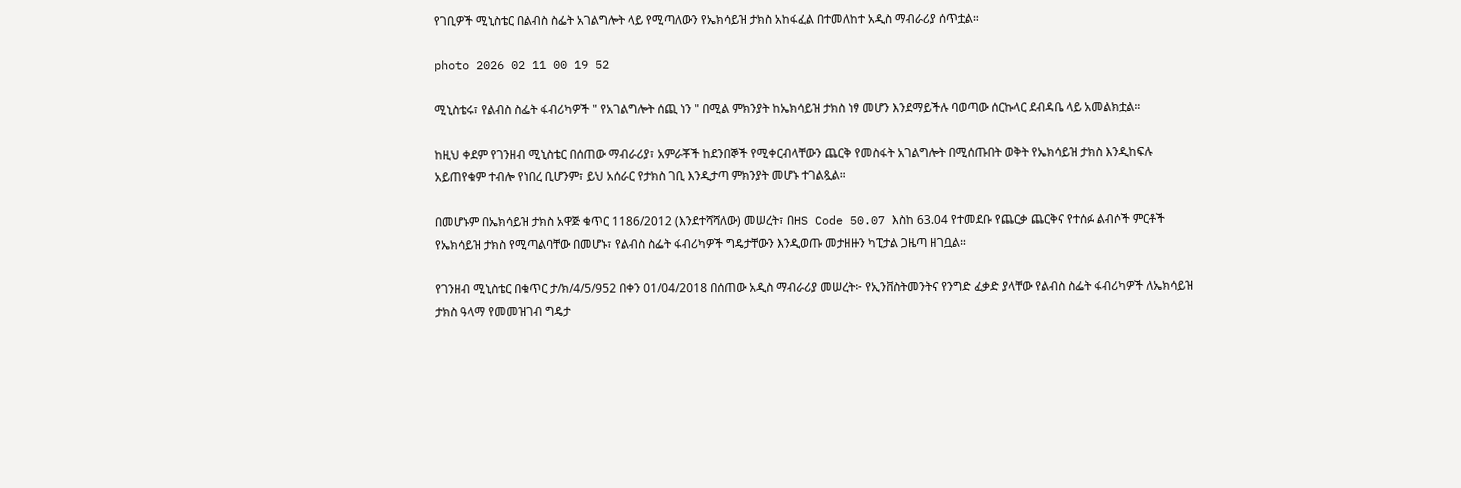የገቢዎች ሚኒስቴር በልብስ ስፌት አገልግሎት ላይ የሚጣለውን የኤክሳይዝ ታክስ አከፋፈል በተመለከተ አዲስ ማብራሪያ ሰጥቷል።

photo 2026 02 11 00 19 52

ሚኒስቴሩ፣ የልብስ ስፌት ፋብሪካዎች " የአገልግሎት ሰጪ ነን " በሚል ምክንያት ከኤክሳይዝ ታክስ ነፃ መሆን እንደማይችሉ ባወጣው ሰርኩላር ደብዳቤ ላይ አመልክቷል።

ከዚህ ቀደም የገንዘብ ሚኒስቴር በሰጠው ማብራሪያ፣ አምራቾች ከደንበኞች የሚቀርብላቸውን ጨርቅ የመስፋት አገልግሎት በሚሰጡበት ወቅት የኤክሳይዝ ታክስ እንዲከፍሉ አይጠየቁም ተብሎ የነበረ ቢሆንም፣ ይህ አሰራር የታክስ ገቢ እንዲታጣ ምክንያት መሆኑ ተገልጿል።

በመሆኑም በኤክሳይዝ ታክስ አዋጅ ቁጥር 1186/2012 (እንደተሻሻለው) መሠረት፣ በHS Code 50.07 እስከ 63.04 የተመደቡ የጨርቃ ጨርቅና የተሰፉ ልብሶች ምርቶች የኤክሳይዝ ታክስ የሚጣልባቸው በመሆኑ፣ የልብስ ስፌት ፋብሪካዎች ግዴታቸውን እንዲወጡ መታዘዙን ካፒታል ጋዜጣ ዘገቧል።

የገንዘብ ሚኒስቴር በቁጥር ታ/ክ/4/5/952 በቀን 01/04/2018 በሰጠው አዲስ ማብራሪያ መሠረት፦ የኢንቨስትመንትና የንግድ ፈቃድ ያላቸው የልብስ ስፌት ፋብሪካዎች ለኤክሳይዝ ታክስ ዓላማ የመመዝገብ ግዴታ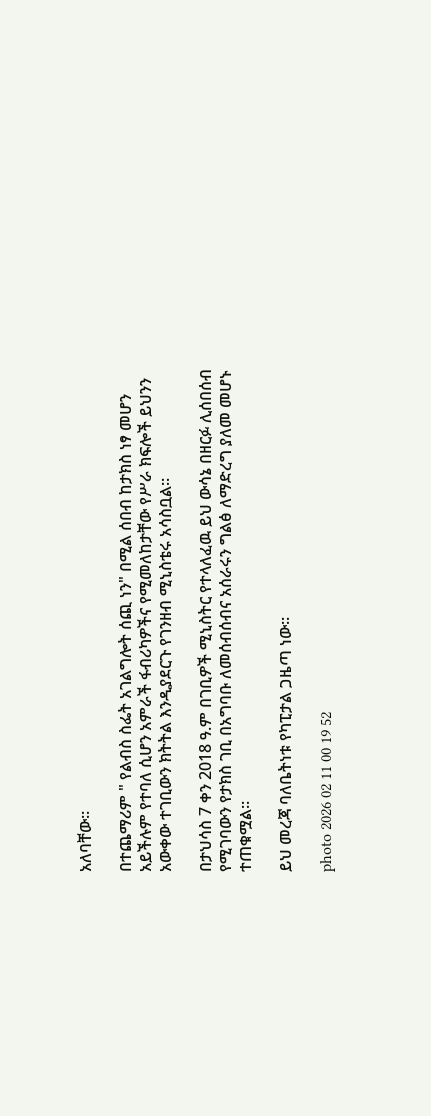አለባቸው።

በተጨማሪም " የልብስ ስፌት አገልግሎት ሰጪ ነን" በሚል ሰበብ ከታክስ ነፃ መሆን አይችሉም የተባለ ሲሆን አምራች ፋብሪካዎችና የሚመለከታቸው የሥራ ክፍሎች ይህንን አውቀው ተገቢውን ክትትል እንዲያደርጉ የገንዘብ ሚኒስቴሩ አሳስቧል።

በታህሳስ 7 ቀን 2018 ዓ.ም በገቢዎች ሚኒስትር የተላለፈዉ ይህ ውሳኔ በዘርፉ ሊሰበሰብ የሚገባውን የታክስ ገቢ በአግባቡ ለመሰብሰብና አሰራሩን ግልፅ ለማድረግ ያለመ መሆኑ ተጠቁሟል።

ይህ መረጃ ባለቤትነቱ የካፒታል ጋዜጣ ነው።

photo 2026 02 11 00 19 52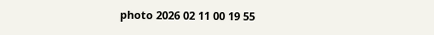photo 2026 02 11 00 19 55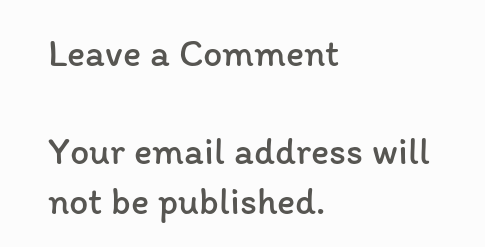Leave a Comment

Your email address will not be published.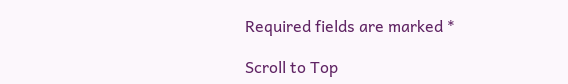Required fields are marked *

Scroll to Top